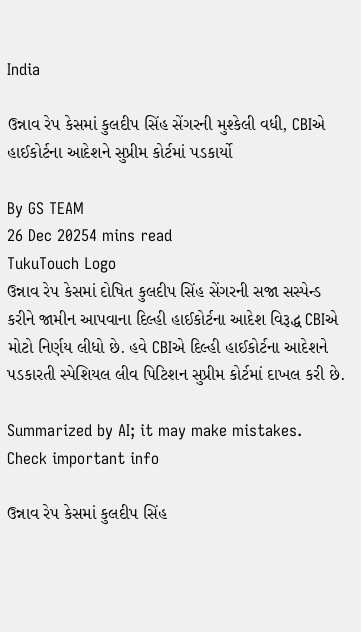India

ઉન્નાવ રેપ કેસમાં કુલદીપ સિંહ સેંગરની મુશ્કેલી વધી, CBIએ હાઈકોર્ટના આદેશને સુપ્રીમ કોર્ટમાં પડકાર્યો

By GS TEAM
26 Dec 20254 mins read
TukuTouch Logo
ઉન્નાવ રેપ કેસમાં દોષિત કુલદીપ સિંહ સેંગરની સજા સસ્પેન્ડ કરીને જામીન આપવાના દિલ્હી હાઈકોર્ટના આદેશ વિરૂદ્ધ CBIએ મોટો નિર્ણય લીધો છે. હવે CBIએ દિલ્હી હાઈકોર્ટના આદેશને પડકારતી સ્પેશિયલ લીવ પિટિશન સુપ્રીમ કોર્ટમાં દાખલ કરી છે.

Summarized by AI; it may make mistakes. Check important info

ઉન્નાવ રેપ કેસમાં કુલદીપ સિંહ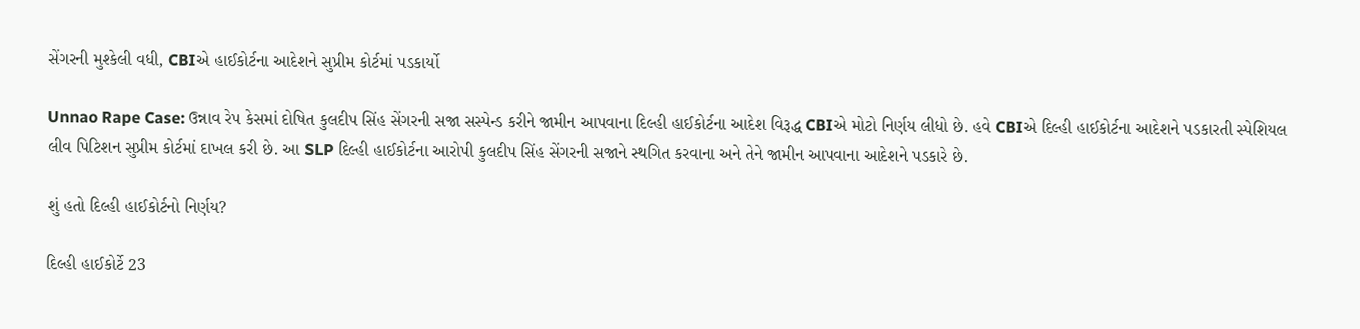સેંગરની મુશ્કેલી વધી, CBIએ હાઈકોર્ટના આદેશને સુપ્રીમ કોર્ટમાં પડકાર્યો

Unnao Rape Case: ઉન્નાવ રેપ કેસમાં દોષિત કુલદીપ સિંહ સેંગરની સજા સસ્પેન્ડ કરીને જામીન આપવાના દિલ્હી હાઈકોર્ટના આદેશ વિરૂદ્ધ CBIએ મોટો નિર્ણય લીધો છે. હવે CBIએ દિલ્હી હાઈકોર્ટના આદેશને પડકારતી સ્પેશિયલ લીવ પિટિશન સુપ્રીમ કોર્ટમાં દાખલ કરી છે. આ SLP દિલ્હી હાઈકોર્ટના આરોપી કુલદીપ સિંહ સેંગરની સજાને સ્થગિત કરવાના અને તેને જામીન આપવાના આદેશને પડકારે છે.

શું હતો દિલ્હી હાઈકોર્ટનો નિર્ણય?

દિલ્હી હાઈકોર્ટે 23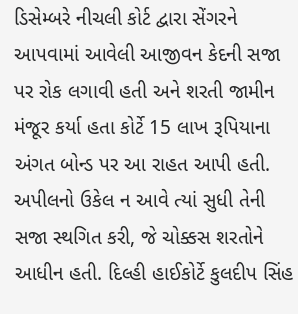ડિસેમ્બરે નીચલી કોર્ટ દ્વારા સેંગરને આપવામાં આવેલી આજીવન કેદની સજા પર રોક લગાવી હતી અને શરતી જામીન મંજૂર કર્યા હતા કોર્ટે 15 લાખ રૂપિયાના અંગત બોન્ડ પર આ રાહત આપી હતી. અપીલનો ઉકેલ ન આવે ત્યાં સુધી તેની સજા સ્થગિત કરી, જે ચોક્કસ શરતોને આધીન હતી. દિલ્હી હાઈકોર્ટે કુલદીપ સિંહ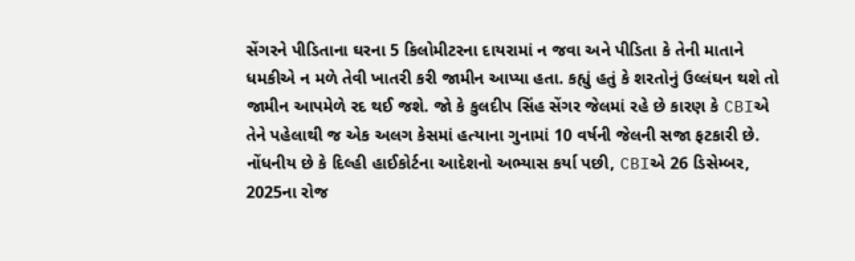સેંગરને પીડિતાના ઘરના 5 કિલોમીટરના દાયરામાં ન જવા અને પીડિતા કે તેની માતાને ધમકીએ ન મળે તેવી ખાતરી કરી જામીન આપ્યા હતા. કહ્યું હતું કે શરતોનું ઉલ્લંઘન થશે તો જામીન આપમેળે રદ થઈ જશે. જો કે કુલદીપ સિંહ સેંગર જેલમાં રહે છે કારણ કે CBIએ તેને પહેલાથી જ એક અલગ કેસમાં હત્યાના ગુનામાં 10 વર્ષની જેલની સજા ફટકારી છે. નોંધનીય છે કે દિલ્હી હાઈકોર્ટના આદેશનો અભ્યાસ કર્યા પછી, CBIએ 26 ડિસેમ્બર, 2025ના રોજ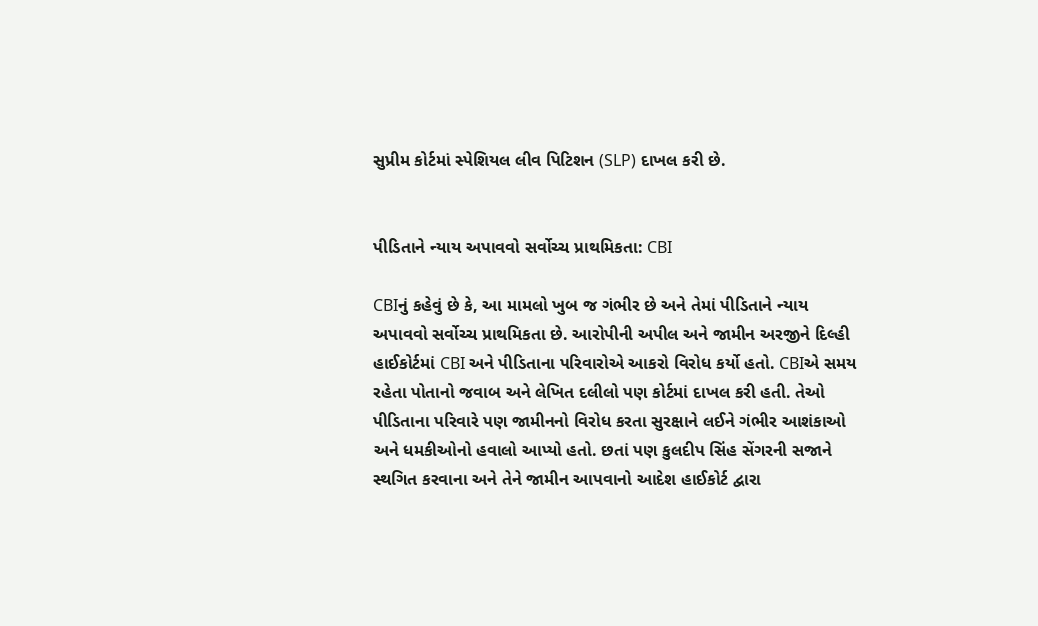સુપ્રીમ કોર્ટમાં સ્પેશિયલ લીવ પિટિશન (SLP) દાખલ કરી છે.


પીડિતાને ન્યાય અપાવવો સર્વોચ્ચ પ્રાથમિકતા: CBI

CBIનું કહેવું છે કે, આ મામલો ખુબ જ ગંભીર છે અને તેમાં પીડિતાને ન્યાય અપાવવો સર્વોચ્ચ પ્રાથમિકતા છે. આરોપીની અપીલ અને જામીન અરજીને દિલ્હી હાઈકોર્ટમાં CBI અને પીડિતાના પરિવારોએ આકરો વિરોધ કર્યો હતો. CBIએ સમય રહેતા પોતાનો જવાબ અને લેખિત દલીલો પણ કોર્ટમાં દાખલ કરી હતી. તેઓ પીડિતાના પરિવારે પણ જામીનનો વિરોધ કરતા સુરક્ષાને લઈને ગંભીર આશંકાઓ અને ધમકીઓનો હવાલો આપ્યો હતો. છતાં પણ કુલદીપ સિંહ સેંગરની સજાને સ્થગિત કરવાના અને તેને જામીન આપવાનો આદેશ હાઈકોર્ટ દ્વારા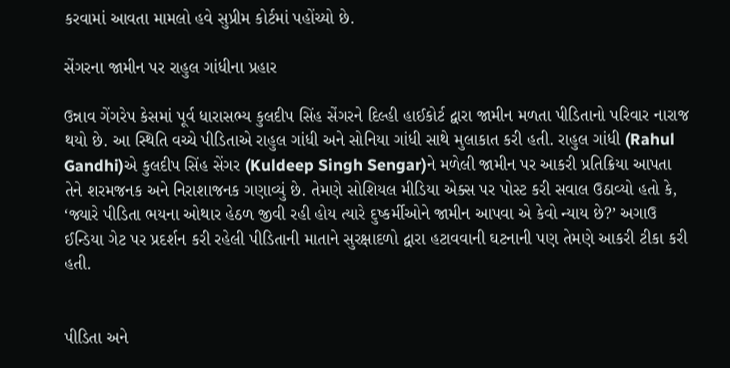કરવામાં આવતા મામલો હવે સુપ્રીમ કોર્ટમાં પહોંચ્યો છે.

સેંગરના જામીન પર રાહુલ ગાંધીના પ્રહાર

ઉન્નાવ ગેંગરેપ કેસમાં પૂર્વ ધારાસભ્ય કુલદીપ સિંહ સેંગરને દિલ્હી હાઈકોર્ટ દ્વારા જામીન મળતા પીડિતાનો પરિવાર નારાજ થયો છે. આ સ્થિતિ વચ્ચે પીડિતાએ રાહુલ ગાંધી અને સોનિયા ગાંધી સાથે મુલાકાત કરી હતી. રાહુલ ગાંધી (Rahul Gandhi)એ કુલદીપ સિંહ સેંગર (Kuldeep Singh Sengar)ને મળેલી જામીન પર આકરી પ્રતિક્રિયા આપતા તેને શરમજનક અને નિરાશાજનક ગણાવ્યું છે. તેમણે સોશિયલ મીડિયા એક્સ પર પોસ્ટ કરી સવાલ ઉઠાવ્યો હતો કે, ‘જ્યારે પીડિતા ભયના ઓથાર હેઠળ જીવી રહી હોય ત્યારે દુષ્કર્મીઓને જામીન આપવા એ કેવો ન્યાય છે?’ અગાઉ ઈન્ડિયા ગેટ પર પ્રદર્શન કરી રહેલી પીડિતાની માતાને સુરક્ષાદળો દ્વારા હટાવવાની ઘટનાની પણ તેમણે આકરી ટીકા કરી હતી.


પીડિતા અને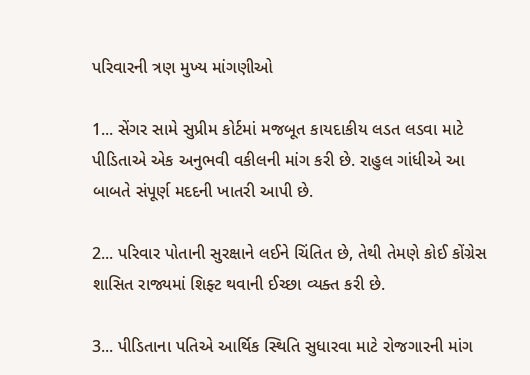પરિવારની ત્રણ મુખ્ય માંગણીઓ

1... સેંગર સામે સુપ્રીમ કોર્ટમાં મજબૂત કાયદાકીય લડત લડવા માટે પીડિતાએ એક અનુભવી વકીલની માંગ કરી છે. રાહુલ ગાંધીએ આ બાબતે સંપૂર્ણ મદદની ખાતરી આપી છે.

2... પરિવાર પોતાની સુરક્ષાને લઈને ચિંતિત છે, તેથી તેમણે કોઈ કોંગ્રેસ શાસિત રાજ્યમાં શિફ્ટ થવાની ઈચ્છા વ્યક્ત કરી છે.

3... પીડિતાના પતિએ આર્થિક સ્થિતિ સુધારવા માટે રોજગારની માંગ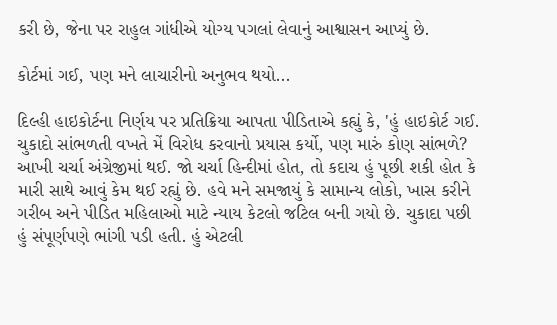કરી છે, જેના પર રાહુલ ગાંધીએ યોગ્ય પગલાં લેવાનું આશ્વાસન આપ્યું છે.

કોર્ટમાં ગઈ, પણ મને લાચારીનો અનુભવ થયો...

દિલ્હી હાઇકોર્ટના નિર્ણય પર પ્રતિક્રિયા આપતા પીડિતાએ કહ્યું કે, 'હું હાઇકોર્ટ ગઈ. ચુકાદો સાંભળતી વખતે મેં વિરોધ કરવાનો પ્રયાસ કર્યો, પણ મારું કોણ સાંભળે? આખી ચર્ચા અંગ્રેજીમાં થઈ. જો ચર્ચા હિન્દીમાં હોત, તો કદાચ હું પૂછી શકી હોત કે મારી સાથે આવું કેમ થઈ રહ્યું છે. હવે મને સમજાયું કે સામાન્ય લોકો, ખાસ કરીને ગરીબ અને પીડિત મહિલાઓ માટે ન્યાય કેટલો જટિલ બની ગયો છે. ચુકાદા પછી હું સંપૂર્ણપણે ભાંગી પડી હતી. હું એટલી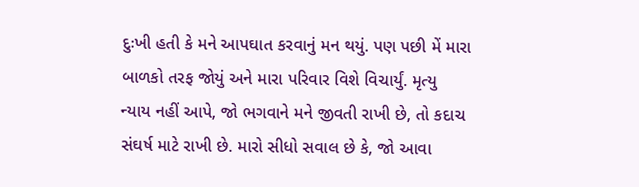દુઃખી હતી કે મને આપઘાત કરવાનું મન થયું. પણ પછી મેં મારા બાળકો તરફ જોયું અને મારા પરિવાર વિશે વિચાર્યું. મૃત્યુ ન્યાય નહીં આપે, જો ભગવાને મને જીવતી રાખી છે, તો કદાચ સંઘર્ષ માટે રાખી છે. મારો સીધો સવાલ છે કે, જો આવા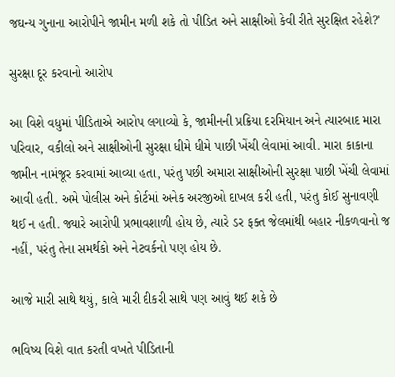જઘન્ય ગુનાના આરોપીને જામીન મળી શકે તો પીડિત અને સાક્ષીઓ કેવી રીતે સુરક્ષિત રહેશે?'

સુરક્ષા દૂર કરવાનો આરોપ

આ વિશે વધુમાં પીડિતાએ આરોપ લગાવ્યો કે, જામીનની પ્રક્રિયા દરમિયાન અને ત્યારબાદ મારા પરિવાર, વકીલો અને સાક્ષીઓની સુરક્ષા ધીમે ધીમે પાછી ખેંચી લેવામાં આવી. મારા કાકાના જામીન નામંજૂર કરવામાં આવ્યા હતા, પરંતુ પછી અમારા સાક્ષીઓની સુરક્ષા પાછી ખેંચી લેવામાં આવી હતી. અમે પોલીસ અને કોર્ટમાં અનેક અરજીઓ દાખલ કરી હતી, પરંતુ કોઈ સુનાવણી થઈ ન હતી. જ્યારે આરોપી પ્રભાવશાળી હોય છે, ત્યારે ડર ફક્ત જેલમાંથી બહાર નીકળવાનો જ નહીં, પરંતુ તેના સમર્થકો અને નેટવર્કનો પણ હોય છે.

આજે મારી સાથે થયું, કાલે મારી દીકરી સાથે પણ આવું થઈ શકે છે

ભવિષ્ય વિશે વાત કરતી વખતે પીડિતાની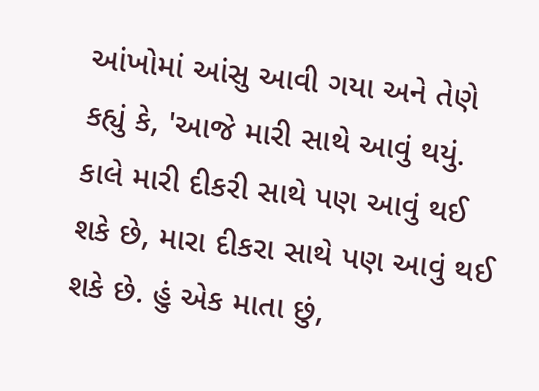આંખોમાં આંસુ આવી ગયા અને તેણે કહ્યું કે, 'આજે મારી સાથે આવું થયું. કાલે મારી દીકરી સાથે પણ આવું થઈ શકે છે, મારા દીકરા સાથે પણ આવું થઈ શકે છે. હું એક માતા છું,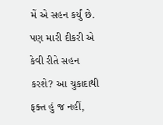મેં એ સહન કર્યું છે. પણ મારી દીકરી એ કેવી રીતે સહન કરશે? આ ચુકાદાથી ફક્ત હું જ નહીં,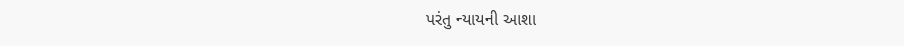પરંતુ ન્યાયની આશા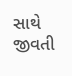સાથે જીવતી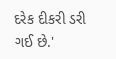દરેક દીકરી ડરી ગઈ છે.'